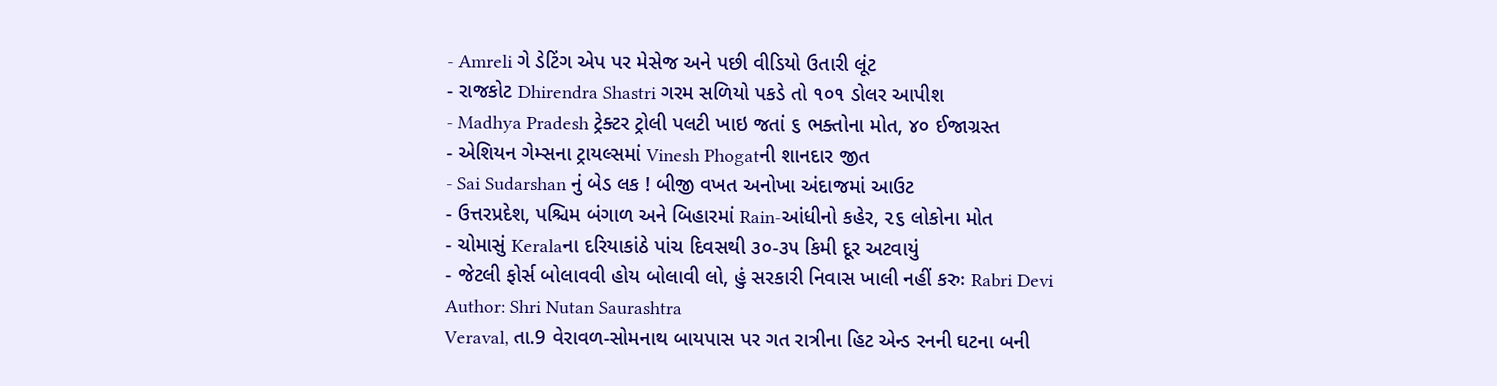- Amreli ગે ડેટિંગ એપ પર મેસેજ અને પછી વીડિયો ઉતારી લૂંટ
- રાજકોટ Dhirendra Shastri ગરમ સળિયો પકડે તો ૧૦૧ ડોલર આપીશ
- Madhya Pradesh ટ્રેક્ટર ટ્રોલી પલટી ખાઇ જતાં ૬ ભક્તોના મોત, ૪૦ ઈજાગ્રસ્ત
- એશિયન ગેમ્સના ટ્રાયલ્સમાં Vinesh Phogatની શાનદાર જીત
- Sai Sudarshan નું બેડ લક ! બીજી વખત અનોખા અંદાજમાં આઉટ
- ઉત્તરપ્રદેશ, પશ્ચિમ બંગાળ અને બિહારમાં Rain-આંધીનો કહેર, ૨૬ લોકોના મોત
- ચોમાસું Keralaના દરિયાકાંઠે પાંચ દિવસથી ૩૦-૩૫ કિમી દૂર અટવાયું
- જેટલી ફોર્સ બોલાવવી હોય બોલાવી લો, હું સરકારી નિવાસ ખાલી નહીં કરુઃ Rabri Devi
Author: Shri Nutan Saurashtra
Veraval, તા.9 વેરાવળ-સોમનાથ બાયપાસ પર ગત રાત્રીના હિટ એન્ડ રનની ઘટના બની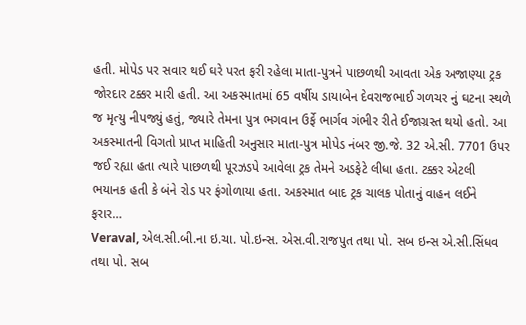હતી. મોપેડ પર સવાર થઈ ઘરે પરત ફરી રહેલા માતા-પુત્રને પાછળથી આવતા એક અજાણ્યા ટ્રક જોરદાર ટક્કર મારી હતી. આ અકસ્માતમાં 65 વર્ષીય ડાયાબેન દેવરાજભાઈ ગળચર નું ઘટના સ્થળે જ મૃત્યુ નીપજ્યું હતું, જ્યારે તેમના પુત્ર ભગવાન ઉર્ફે ભાર્ગવ ગંભીર રીતે ઈજાગ્રસ્ત થયો હતો. આ અકસ્માતની વિગતો પ્રાપ્ત માહિતી અનુસાર માતા-પુત્ર મોપેડ નંબર જી.જે. 32 એ.સી. 7701 ઉપર જઈ રહ્યા હતા ત્યારે પાછળથી પૂરઝડપે આવેલા ટ્રક તેમને અડફેટે લીધા હતા. ટક્કર એટલી ભયાનક હતી કે બંને રોડ પર ફંગોળાયા હતા. અકસ્માત બાદ ટ્રક ચાલક પોતાનું વાહન લઈને ફરાર…
Veraval, એલ.સી.બી.ના ઇ.ચા. પો.ઇન્સ. એસ.વી.રાજપુત તથા પો. સબ ઇન્સ એ.સી.સિંધવ તથા પો. સબ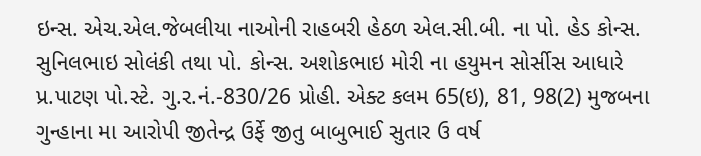ઇન્સ. એચ.એલ.જેબલીયા નાઓની રાહબરી હેઠળ એલ.સી.બી. ના પો. હેડ કોન્સ. સુનિલભાઇ સોલંકી તથા પો. કોન્સ. અશોકભાઇ મોરી ના હયુમન સોર્સીસ આધારે પ્ર.પાટણ પો.સ્ટે. ગુ.ર.નં.-830/26 પ્રોહી. એક્ટ કલમ 65(ઇ), 81, 98(2) મુજબના ગુન્હાના મા આરોપી જીતેન્દ્ર ઉર્ફે જીતુ બાબુભાઈ સુતાર ઉ વર્ષ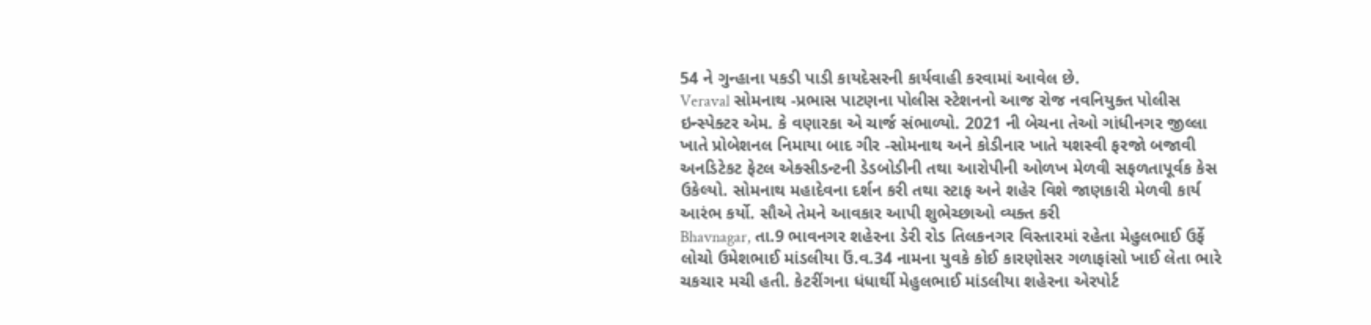54 ને ગુન્હાના પકડી પાડી કાયદેસરની કાર્યવાહી કરવામાં આવેલ છે.
Veraval સોમનાથ -પ્રભાસ પાટણના પોલીસ સ્ટેશનનો આજ રોજ નવનિયુક્ત પોલીસ ઇન્સ્પેક્ટર એમ. કે વણારકા એ ચાર્જ સંભાળ્યો. 2021 ની બેચના તેઓ ગાંધીનગર જીલ્લા ખાતે પ્રોબેશનલ નિમાયા બાદ ગીર -સોમનાથ અને કોડીનાર ખાતે યશસ્વી ફરજો બજાવી અનડિટેકટ ફેટલ એક્સીડન્ટની ડેડબોડીની તથા આરોપીની ઓળખ મેળવી સફળતાપૂર્વક કેસ ઉકેલ્યો. સોમનાથ મહાદેવના દર્શન કરી તથા સ્ટાફ અને શહેર વિશે જાણકારી મેળવી કાર્ય આરંભ કર્યો. સૌએ તેમને આવકાર આપી શુભેચ્છાઓ વ્યક્ત કરી
Bhavnagar, તા.9 ભાવનગર શહેરના ડેરી રોડ તિલકનગર વિસ્તારમાં રહેતા મેહુલભાઈ ઉર્ફે લોચો ઉમેશભાઈ માંડલીયા ઉં.વ.34 નામના યુવકે કોઈ કારણોસર ગળાફાંસો ખાઈ લેતા ભારે ચકચાર મચી હતી. કેટરીંગના ધંધાર્થી મેહુલભાઈ માંડલીયા શહેરના એરપોર્ટ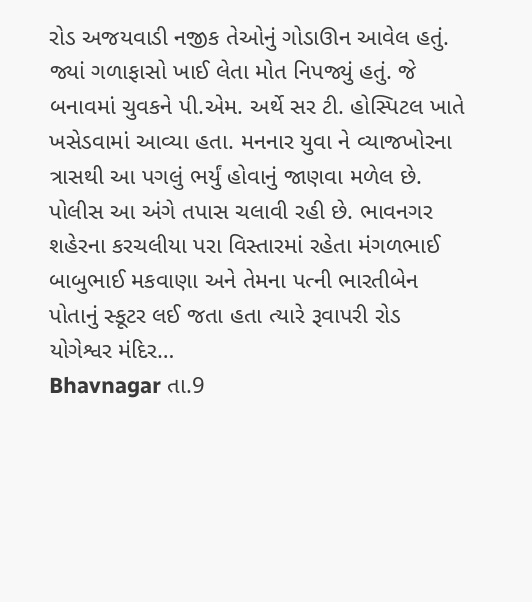રોડ અજયવાડી નજીક તેઓનું ગોડાઊન આવેલ હતું. જ્યાં ગળાફાસો ખાઈ લેતા મોત નિપજ્યું હતું. જે બનાવમાં ચુવકને પી.એમ. અર્થે સર ટી. હોસ્પિટલ ખાતે ખસેડવામાં આવ્યા હતા. મનનાર યુવા ને વ્યાજખોરના ત્રાસથી આ પગલું ભર્યું હોવાનું જાણવા મળેલ છે. પોલીસ આ અંગે તપાસ ચલાવી રહી છે. ભાવનગર શહેરના કરચલીયા પરા વિસ્તારમાં રહેતા મંગળભાઈ બાબુભાઈ મકવાણા અને તેમના પત્ની ભારતીબેન પોતાનું સ્કૂટર લઈ જતા હતા ત્યારે રૂવાપરી રોડ યોગેશ્વર મંદિર…
Bhavnagar તા.9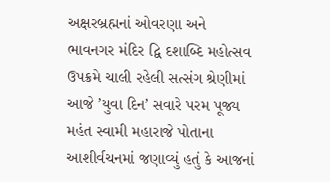અક્ષરબ્રહ્મનાં ઓવરણા અને ભાવનગર મંદિર દ્વિ દશાબ્દિ મહોત્સવ ઉપક્રમે ચાલી રહેલી સત્સંગ શ્રેણીમાં આજે ’યુવા દિન’ સવારે પરમ પૂજ્ય મહંત સ્વામી મહારાજે પોતાના આશીર્વચનમાં જણાવ્યું હતું કે આજનાં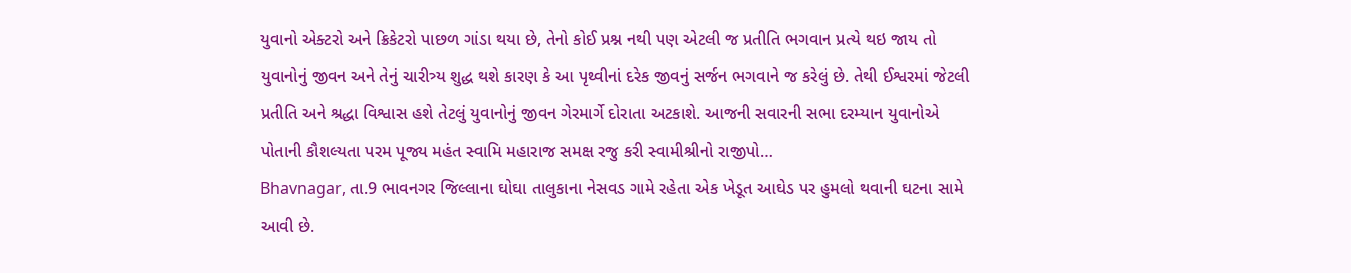યુવાનો એક્ટરો અને ક્રિકેટરો પાછળ ગાંડા થયા છે, તેનો કોઈ પ્રશ્ન નથી પણ એટલી જ પ્રતીતિ ભગવાન પ્રત્યે થઇ જાય તો યુવાનોનું જીવન અને તેનું ચારીત્ર્ય શુદ્ધ થશે કારણ કે આ પૃથ્વીનાં દરેક જીવનું સર્જન ભગવાને જ કરેલું છે. તેથી ઈશ્વરમાં જેટલી પ્રતીતિ અને શ્રદ્ધા વિશ્વાસ હશે તેટલું યુવાનોનું જીવન ગેરમાર્ગે દોરાતા અટકાશે. આજની સવારની સભા દરમ્યાન યુવાનોએ પોતાની કૌશલ્યતા પરમ પૂજ્ય મહંત સ્વામિ મહારાજ સમક્ષ રજુ કરી સ્વામીશ્રીનો રાજીપો…
Bhavnagar, તા.9 ભાવનગર જિલ્લાના ઘોઘા તાલુકાના નેસવડ ગામે રહેતા એક ખેડૂત આઘેડ પર હુમલો થવાની ઘટના સામે આવી છે.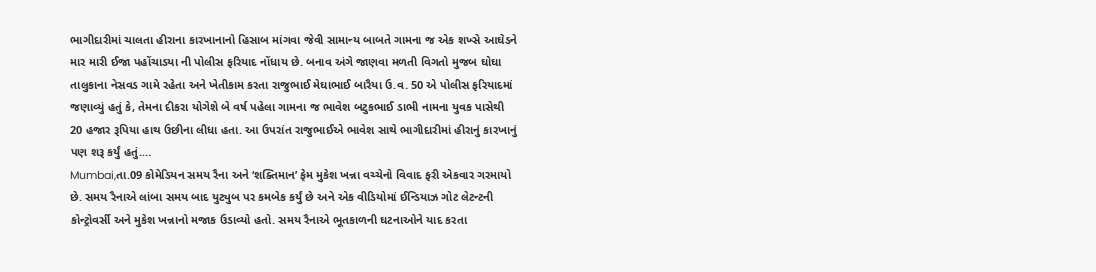ભાગીદારીમાં ચાલતા હીરાના કારખાનાનો હિસાબ માંગવા જેવી સામાન્ય બાબતે ગામના જ એક શખ્સે આઘેડને માર મારી ઈજા પહોંચાડયા ની પોલીસ ફરિયાદ નોંધાય છે. બનાવ અંગે જાણવા મળતી વિગતો મુજબ ઘોઘા તાલુકાના નેસવડ ગામે રહેતા અને ખેતીકામ કરતા રાજુભાઈ મેઘાભાઈ બારૈયા ઉ.વ. 50 એ પોલીસ ફરિયાદમાં જણાવ્યું હતું કે, તેમના દીકરા યોગેશે બે વર્ષ પહેલા ગામના જ ભાવેશ બટુકભાઈ ડાભી નામના યુવક પાસેથી 20 હજાર રૂપિયા હાથ ઉછીના લીધા હતા. આ ઉપરાંત રાજુભાઈએ ભાવેશ સાથે ભાગીદારીમાં હીરાનું કારખાનું પણ શરૂ કર્યું હતું.…
Mumbai,તા.09 કોમેડિયન સમય રૈના અને ‘શક્તિમાન’ ફેમ મુકેશ ખન્ના વચ્ચેનો વિવાદ ફરી એકવાર ગરમાયો છે. સમય રૈનાએ લાંબા સમય બાદ યુટ્યુબ પર કમબેક કર્યું છે અને એક વીડિયોમાં ઈન્ડિયાઝ ગોટ લેટન્ટની કોન્ટ્રોવર્સી અને મુકેશ ખન્નાનો મજાક ઉડાવ્યો હતો. સમય રૈનાએ ભૂતકાળની ઘટનાઓને યાદ કરતા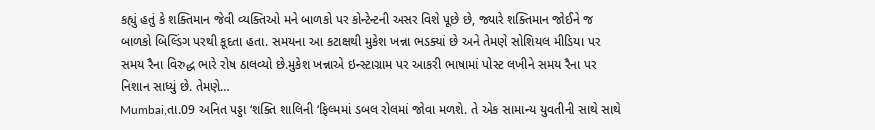કહ્યું હતું કે શક્તિમાન જેવી વ્યક્તિઓ મને બાળકો પર કોન્ટેન્ટની અસર વિશે પૂછે છે, જ્યારે શક્તિમાન જોઈને જ બાળકો બિલ્ડિંગ પરથી કૂદતા હતા. સમયના આ કટાક્ષથી મુકેશ ખન્ના ભડક્યાં છે અને તેમણે સોશિયલ મીડિયા પર સમય રૈના વિરુદ્ધ ભારે રોષ ઠાલવ્યો છે.મુકેશ ખન્નાએ ઇન્સ્ટાગ્રામ પર આકરી ભાષામાં પોસ્ટ લખીને સમય રૈના પર નિશાન સાધ્યું છે. તેમણે…
Mumbai,તા.09 અનિત પડ્ડા ‘શક્તિ શાલિની ‘ફિલ્મમાં ડબલ રોલમાં જોવા મળશે. તે એક સામાન્ય યુવતીની સાથે સાથે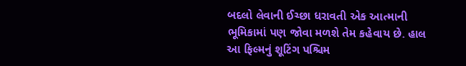બદલો લેવાની ઈચ્છા ધરાવતી એક આત્માની ભૂમિકામાં પણ જોવા મળશે તેમ કહેવાય છે. હાલ આ ફિલ્મનું શૂટિંગ પશ્ચિમ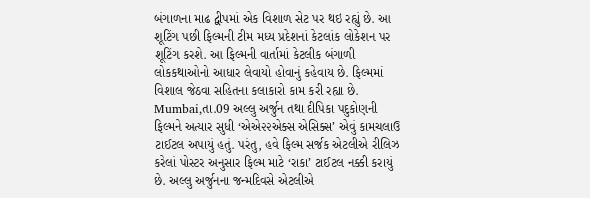બંગાળના માઢ દ્વીપમાં એક વિશાળ સેટ પર થઇ રહ્યું છે. આ શૂટિંગ પછી ફિલ્મની ટીમ મધ્ય પ્રદેશનાં કેટલાંક લોકેશન પર શૂટિંગ કરશે. આ ફિલ્મની વાર્તામાં કેટલીક બંગાળી લોકકથાઓનો આધાર લેવાયો હોવાનું કહેવાય છે. ફિલ્મમાં વિશાલ જેઠવા સહિતના કલાકારો કામ કરી રહ્યા છે.
Mumbai,તા.09 અલ્લુ અર્જુન તથા દીપિકા પદુકોણની ફિલ્મને અત્યાર સુધી ‘એએ૨૨એક્સ એસિક્સ’ એવું કામચલાઉ ટાઈટલ અપાયું હતું. પરંતુ, હવે ફિલ્મ સર્જક એટલીએ રીલિઝ કરેલાં પોસ્ટર અનુસાર ફિલ્મ માટે ‘રાકા’ ટાઈટલ નક્કી કરાયું છે. અલ્લુ અર્જુનના જન્મદિવસે એટલીએ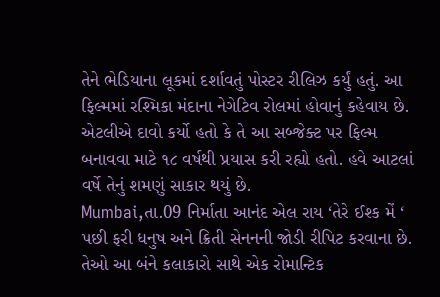તેને ભેડિયાના લૂકમાં દર્શાવતું પોસ્ટર રીલિઝ કર્યું હતું. આ ફિલ્મમાં રશ્મિકા મંદાના નેગેટિવ રોલમાં હોવાનું કહેવાય છે. એટલીએ દાવો કર્યો હતો કે તે આ સબ્જેક્ટ પર ફિલ્મ બનાવવા માટે ૧૮ વર્ષથી પ્રયાસ કરી રહ્યો હતો. હવે આટલાં વર્ષે તેનું શમણું સાકાર થયું છે.
Mumbai,તા.09 નિર્માતા આનંદ એલ રાય ‘તેરે ઈશ્ક મેં ‘ પછી ફરી ધનુષ અને ક્રિતી સેનનની જોડી રીપિટ કરવાના છે. તેઓ આ બંને કલાકારો સાથે એક રોમાન્ટિક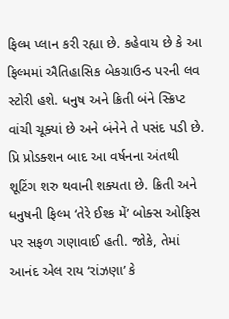ફિલ્મ પ્લાન કરી રહ્યા છે. કહેવાય છે કે આ ફિલ્મમાં ઐતિહાસિક બેકગ્રાઉન્ડ પરની લવ સ્ટોરી હશે. ધનુષ અને ક્રિતી બંને સ્ક્રિપ્ટ વાંચી ચૂક્યાં છે અને બંનેને તે પસંદ પડી છે. પ્રિ પ્રોડક્શન બાદ આ વર્ષનના અંતથી શૂટિંગ શરુ થવાની શક્યતા છે. ક્રિતી અને ધનુષની ફિલ્મ ‘તેરે ઈશ્ક મેં’ બોક્સ ઓફિસ પર સફળ ગણાવાઈ હતી. જોકે, તેમાં આનંદ એલ રાય ‘રાંઝણા’ કે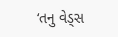‘તનુ વેડ્સ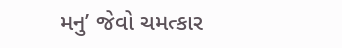મનુ’ જેવો ચમત્કાર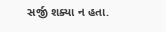સર્જી શક્યા ન હતા.